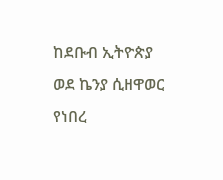ከደቡብ ኢትዮጵያ ወደ ኬንያ ሲዘዋወር የነበረ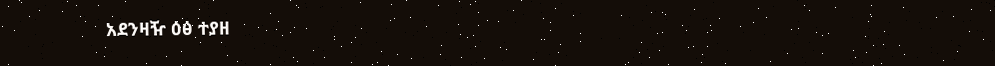አደንዛዥ ዕፅ ተያዘ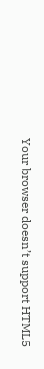Your browser doesn’t support HTML5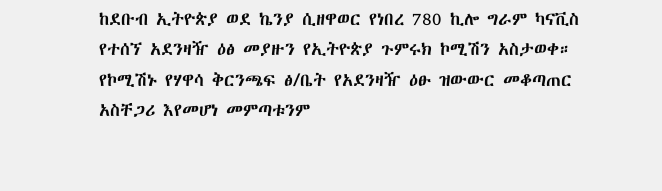ከደቡብ ኢትዮጵያ ወደ ኬንያ ሲዘዋወር የነበረ 780 ኪሎ ግራም ካናቪስ የተሰኘ አደንዛዥ ዕፅ መያዙን የኢትዮጵያ ጉምሩክ ኮሚሽን አስታወቀ። የኮሚሽኑ የሃዋሳ ቅርንጫፍ ፅ/ቤት የአደንዛዥ ዕፁ ዝውውር መቆጣጠር አስቸጋሪ እየመሆነ መምጣቱንም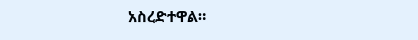አስረድተዋል።